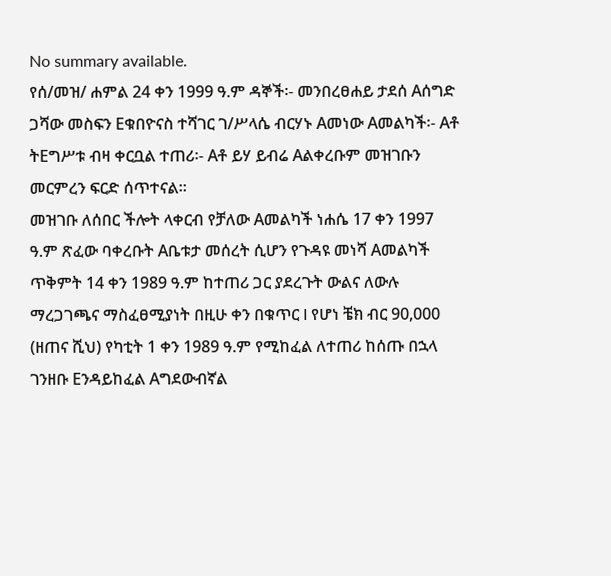No summary available.
የሰ/መዝ/ ሐምል 24 ቀን 1999 ዓ.ም ዳኞች፡- መንበረፀሐይ ታደሰ Aሰግድ ጋሻው መስፍን Eቁበዮናስ ተሻገር ገ/ሥላሴ ብርሃኑ Aመነው Aመልካች፡- Aቶ ትEግሥቱ ብዛ ቀርቧል ተጠሪ፡- Aቶ ይሃ ይብሬ Aልቀረቡም መዝገቡን መርምረን ፍርድ ሰጥተናል።
መዝገቡ ለሰበር ችሎት ላቀርብ የቻለው Aመልካች ነሐሴ 17 ቀን 1997 ዓ.ም ጽፈው ባቀረቡት Aቤቱታ መሰረት ሲሆን የጉዳዩ መነሻ Aመልካች ጥቅምት 14 ቀን 1989 ዓ.ም ከተጠሪ ጋር ያደረጉት ውልና ለውሉ ማረጋገጫና ማስፈፀሚያነት በዚሁ ቀን በቁጥር I የሆነ ቼክ ብር 90,000 (ዘጠና ሺህ) የካቲት 1 ቀን 1989 ዓ.ም የሚከፈል ለተጠሪ ከሰጡ በኋላ ገንዘቡ Eንዳይከፈል Aግደውብኛል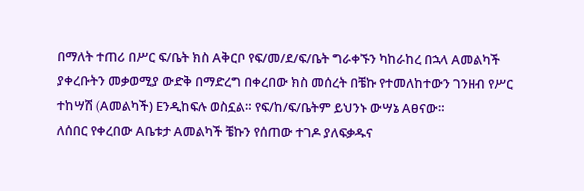በማለት ተጠሪ በሥር ፍ/ቤት ክስ Aቅርቦ የፍ/መ/ደ/ፍ/ቤት ግራቀኙን ካከራከረ በኋላ Aመልካች ያቀረቡትን መቃወሚያ ውድቅ በማድረግ በቀረበው ክስ መሰረት በቼኩ የተመለከተውን ገንዘብ የሥር ተከሣሽ (Aመልካች) Eንዲከፍሉ ወስኗል። የፍ/ከ/ፍ/ቤትም ይህንኑ ውሣኔ Aፀናው።
ለሰበር የቀረበው Aቤቱታ Aመልካች ቼኩን የሰጠው ተገዶ ያለፍቃዱና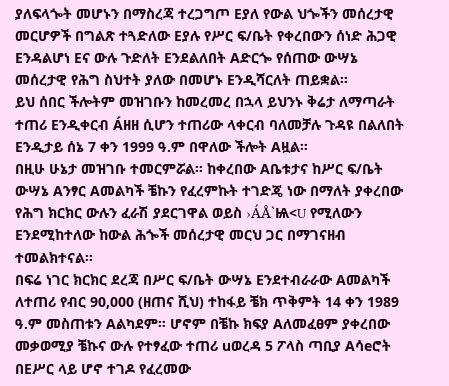ያለፍላጐት መሆኑን በማስረጃ ተረጋግጦ Eያለ የውል ህጐችን መሰረታዊ መርሆዎች በግልጽ ተጓድለው Eያሉ የሥር ፍ/ቤት የቀረበውን ሰነድ ሕጋዊ Eንዳልሆነ Eና ውሉ ጉድለት Eንደልለበት Aድርጐ የሰጠው ውሣኔ መሰረታዊ የሕግ ስህተት ያለው በመሆኑ Eንዲሻርለት ጠይቋል።
ይህ ሰበር ችሎትም መዝገቡን ከመረመረ በኋላ ይህንኑ ቅሬታ ለማጣራት ተጠሪ Eንዲቀርብ Áዘዘ ሲሆን ተጠሪው ላቀርብ ባለመቻሉ ጉዳዩ በልለበት Eንዲታይ ሰኔ 7 ቀን 1999 ዓ.ም በዋለው ችሎት Aዟል።
በዚሁ ሁኔታ መዝገቡ ተመርምሯል። ከቀረበው Aቤቱታና ከሥር ፍ/ቤት ውሣኔ Aንፃር Aመልካች ቼኩን የፈረምኩት ተገድጄ ነው በማለት ያቀረበው የሕግ ክርክር ውሉን ፈራሽ ያደርገዋል ወይስ ›ÁÅ`Ѩ<U የሚለውን Eንደሚከተለው ከውል ሕጐች መሰረታዊ መርህ ጋር በማገናዘብ ተመልክተናል።
በፍሬ ነገር ክርክር ደረጃ በሥር ፍ/ቤት ውሣኔ Eንደተብራራው Aመልካች ለተጠሪ የብር 90,000 (ዘጠና ሺህ) ተከፋይ ቼክ ጥቅምት 14 ቀን 1989 ዓ.ም መስጠቱን Aልካደም። ሆኖም በቼኩ ክፍያ Aለመፈፀም ያቀረበው መቃወሚያ ቼኩና ውሉ የተፃፈው ተጠሪ uወረዳ 5 ፖላስ ጣቢያ Aሳeሮት በEሥር ላይ ሆኖ ተገዶ የፈረመው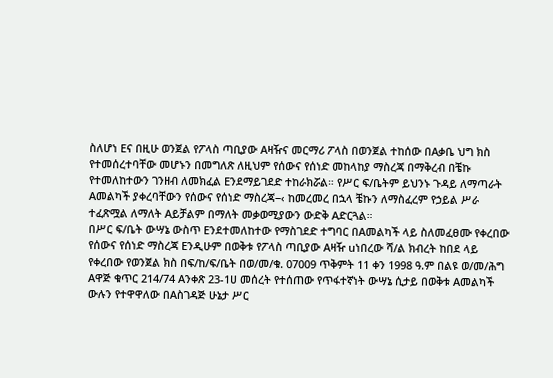ስለሆነ Eና በዚሁ ወንጀል የፖላስ ጣቢያው Aዛዥና መርማሪ ፖላስ በወንጀል ተከሰው በAቃቤ ህግ ክስ የተመሰረተባቸው መሆኑን በመግለጽ ለዚህም የሰውና የሰነድ መከላከያ ማስረጃ በማቅረብ በቼኩ የተመለከተውን ገንዘብ ለመክፈል Eንደማይገደድ ተከራክሯል። የሥር ፍ/ቤትም ይህንኑ ጉዳይ ለማጣራት Aመልካች ያቀረባቸውን የሰውና የሰነድ ማስረጃ−‹ ከመረመረ በኋላ ቼኩን ለማስፈረም የኃይል ሥራ ተፈጽሟል ለማለት Aይቻልም በማለት መቃወሚያውን ውድቅ Aድርጓል።
በሥር ፍ/ቤት ውሣኔ ውስጥ Eንደተመለከተው የማስገደድ ተግባር በAመልካች ላይ ስለመፈፀሙ የቀረበው የሰውና የሰነድ ማስረጃ Eንዲሁም በወቅቱ የፖላስ ጣቢያው Aዛዥ uነበረው ሻ/ል ክብረት ከበደ ላይ የቀረበው የወንጀል ክስ በፍ/ከ/ፍ/ቤት በወ/መ/ቁ. 07009 ጥቅምት 11 ቀን 1998 ዓ.ም በልዩ ወ/መ/ሕግ Aዋጅ ቁጥር 214/74 Aንቀጽ 23-1ሀ መሰረት የተሰጠው የጥፋተኛነት ውሣኔ ሲታይ በወቅቱ Aመልካች ውሉን የተዋዋለው በAስገዳጅ ሁኔታ ሥር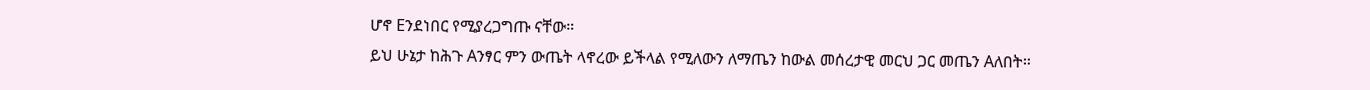ሆኖ Eንደነበር የሚያረጋግጡ ናቸው።
ይህ ሁኔታ ከሕጉ Aንፃር ምን ውጤት ላኖረው ይችላል የሚለውን ለማጤን ከውል መሰረታዊ መርህ ጋር መጤን Aለበት።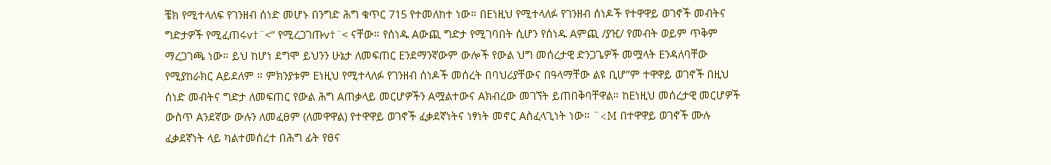ቼክ የሚተላለፍ የገንዘብ ሰነድ መሆኑ በንግድ ሕግ ቁጥር 715 የተመለከተ ነው። በEነዚህ የሚተላለፉ የገንዘብ ሰነዶች የተዋዋይ ወገኖች መብትና ግድታዎች የሚፈጠሩv†¨<“ የሚረጋገጡv†¨< ናቸው። የሰነዱ Aውጪ ግድታ የሚገባበት ሲሆን የሰነዱ Aምጪ /ያዢ/ የመብት ወይም ጥቅም ማረጋገጫ ነው። ይህ ከሆነ ደግሞ ይህንን ሁኔታ ለመፍጠር Eንደማንኛውም ውሎች የውል ህግ መሰረታዊ ድንጋጌዎች መሟላት Eንዳለባቸው የሚያከራክር Aይደለም ። ምክንያቱም Eነዚህ የሚተላለፉ የገንዘብ ሰነዶች መሰረት በባህሪያቸውና በዓላማቸው ልዩ ቢሆ”ም ተዋዋይ ወገኖች በዚህ ሰነድ መብትና ግድታ ለመፍጠር የውል ሕግ Aጠቃላይ መርሆዎችን Aሟልተውና Aክብረው መገኘት ይጠበቅባቸዋል። ከEነዚህ መሰረታዊ መርሆዎች ውስጥ Aንደኛው ውሉን ለመፈፀም (ለመዋዋል) የተዋዋይ ወገኖች ፈቃደኛነትና ነፃነት መኖር Aስፈላጊነት ነው። ¨<M በተዋዋይ ወገኖች ሙሉ ፈቃደኛነት ላይ ካልተመሰረተ በሕግ ፊት የፀና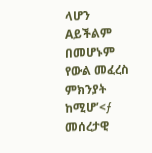ላሆን Aይችልም በመሆኑም የውል መፈረስ ምክንያት ከሚሆ’<ƒ መሰረታዊ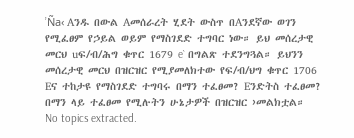’Ña‹ Aንዱ በውል Aመሰራረት ሂደት ውስጥ በAንደኛው ወገን የሚፈፀም የኃይል ወይም የማስገደድ ተግባር ነው። ይህ መሰረታዊ መርህ uፍ/ብ/ሕግ ቁጥር 1679 e` በግልጽ ተደንግጓል። ይህንን መሰረታዊ መርህ በዝርዝር የሚያመለክተው የፍ/ብ/ህግ ቁጥር 1706 Eና ተከታዩ የማስገደድ ተግባሩ በማን ተፈፀመ? Eንድትስ ተፈፀመ? በማን ላይ ተፈፀመ የሚሉትን ሁኔታዎች በዝርዝር ›መልክቷል።
No topics extracted.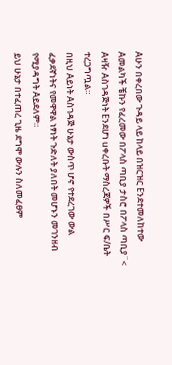Aሁን በቀረበው ጉዳይ ላይ ከላይ በዝርዝር Eንደተመለከተው Aመልካች ቼኩን የፈረመው በፖላስ ጣቢያ ታስሮ በፖላስ ጣቢያ¨< Aዛዥ Aስገዳጅነት Eንደሆነ uቀረቡት ማስረጃዎች በሥር ፍ/ቤት ተረጋግጧል።
በዚህ Aይነት Aስገዳጅ ሁኔታ ውስጥ ሆኖ የተደረገው ውል ፈቃደኛነትና የመዋዋል ነፃነት ጉድለት ያለበት መሆኑን መገንዘብ የሚያዳግት Aይደለም።
ይህ ሁኔታ በተፈጠረ ጊዜ ደግሞ ውሉን ስለመፈፀም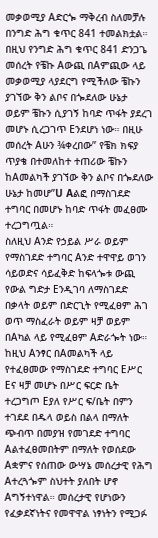መቃወሚያ Aድርጐ ማቅረብ ስለመቻሉ በንግድ ሕግ ቁጥር 841 ተመልክቷል።
በዚህ የንግድ ሕግ ቁጥር 841 ድንጋጌ መሰረት የቼኩ Aውጪ በAምጪው ላይ መቃወሚያ ላያደርግ የሚችለው ቼኩን ያገኘው ቅን ልቦና በጐደለው ሁኔታ ወይም ቼኩን ሲያገኝ ከባድ ጥፋት ያደረገ መሆኑ ሲረጋገጥ Eንደሆነ ነው። በዚሁ መሰረት Aሁን ¾ቀረበው” የቼክ ክፍያ ጥያቄ በተመለከተ ተጠሪው ቼኩን ከAመልካች ያገኘው ቅን ልቦና በጐደለው ሁኔታ ከመሆ”U Aልፎ በማስገደድ ተግባር በመሆኑ ከባድ ጥፋት መፈፀሙ ተረጋግጧል።
ስለዚህ Aንድ የኃይል ሥራ ወይም የማስገደድ ተግባር Aንድ ተዋዋይ ወገን ሳይወድና ሳይፈቅድ ከፍላጐቱ ውጪ የውል ግድታ Eንዲገባ ለማስገደድ በቃላት ወይም በድርጊት የሚፈፀም ሕገ ወጥ ማስፈራት ወይም ዛቻ ወይም በAካል ላይ የሚፈፀም Aድራጐት ነው። ከዚህ Aንፃር በAመልካች ላይ የተፈፀመው የማስገደድ ተግባር Eሥር Eና ዛቻ መሆኑ በሥር ፍርድ ቤት ተረጋግጦ Eያለ የሥር ፍ/ቤት በምን ተገደደ በዱላ ወይስ በልላ በማለት ጭብጥ በመያዝ የመገደድ ተግባር Aልተፈፀመበትም በማለት የወሰደው Aቋምና የሰጠው ውሣኔ መሰረታዊ የሕግ Aተረጓጐም ስህተት ያለበት ሆኖ Aግኝተነዋል። መሰረታዊ የሆነውን የፈቃደኛነትና የመዋዋል ነፃነትን የሚጋፉ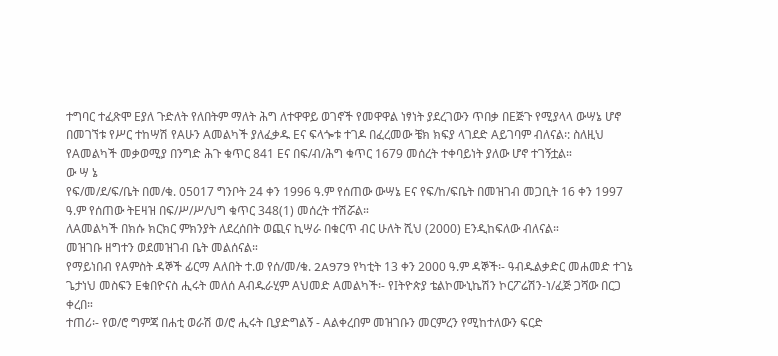ተግባር ተፈጽሞ Eያለ ጉድለት የለበትም ማለት ሕግ ለተዋዋይ ወገኖች የመዋዋል ነፃነት ያደረገውን ጥበቃ በEጅጉ የሚያላላ ውሣኔ ሆኖ በመገኘቱ የሥር ተከሣሽ የAሁን Aመልካች ያለፈቃዱ Eና ፍላጐቱ ተገዶ በፈረመው ቼክ ክፍያ ላገደድ Aይገባም ብለናል፡: ስለዚህ የAመልካች መቃወሚያ በንግድ ሕጉ ቁጥር 841 Eና በፍ/ብ/ሕግ ቁጥር 1679 መሰረት ተቀባይነት ያለው ሆኖ ተገኝቷል።
ው ሣ ኔ
የፍ/መ/ደ/ፍ/ቤት በመ/ቁ. 05017 ግንቦት 24 ቀን 1996 ዓ.ም የሰጠው ውሣኔ Eና የፍ/ከ/ፍቤት በመዝገብ መጋቢት 16 ቀን 1997 ዓ.ም የሰጠው ትEዛዝ በፍ/ሥ/ሥ/ህግ ቁጥር 348(1) መሰረት ተሽሯል።
ለAመልካች በክሱ ክርክር ምክንያት ለደረሰበት ወጪና ኪሣራ በቁርጥ ብር ሁለት ሺህ (2000) Eንዲከፍለው ብለናል።
መዝገቡ ዘግተን ወደመዝገብ ቤት መልሰናል።
የማይነበብ የAምስት ዳኞች ፊርማ Aለበት ተ.ወ የሰ/መ/ቁ. 2A979 የካቲት 13 ቀን 2000 ዓ.ም ዳኞች፡- ዓብዱልቃድር መሐመድ ተገኔ ጌታነህ መስፍን Eቁበዮናስ ሒሩት መለሰ Aብዱራሂም Aህመድ Aመልካች፡- የIትዮጵያ ቴልኮሙኒኬሽን ኮርፖሬሽን-ነ/ፈጅ ጋሻው በርጋ ቀረበ።
ተጠሪ፡- የወ/ሮ ግምጃ በሐቲ ወራሽ ወ/ሮ ሒሩት ቢያድግልኝ - Aልቀረበም መዝገቡን መርምረን የሚከተለውን ፍርድ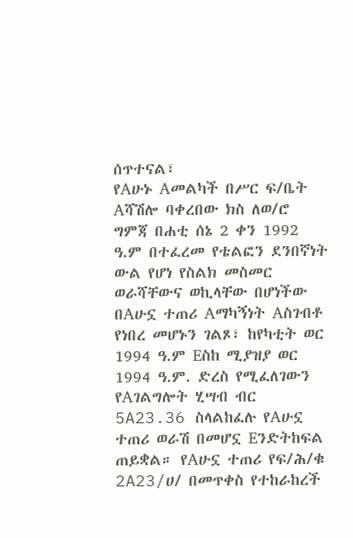ሰጥተናል፣
የAሁኑ Aመልካች በሥር ፍ/ቤት Aሻሽሎ ባቀረበው ክስ ለወ/ሮ ግምጃ በሐቲ ሰኔ 2 ቀን 1992 ዓ.ም በተፈረመ የቴልፎን ደንበኛነት ውል የሆነ የስልክ መስመር ወራሻቸውና ወኪላቸው በሆነችው በAሁኗ ተጠሪ Aማካኝነት Aስገብቶ የነበረ መሆኑን ገልጾ፣ ከየካቲት ወር 1994 ዓ.ም Eስከ ሚያዝያ ወር 1994 ዓ.ም. ድረስ የሚፈለገውን የAገልግሎት ሂሣብ ብር 5A23.36 ስላልከፈሉ የAሁኗ ተጠሪ ወራሽ በመሆኗ Eንድትከፍል ጠይቋል። የAሁኗ ተጠሪ የፍ/ሕ/ቁ 2A23/ሀ/ በመጥቀስ የተከራከረች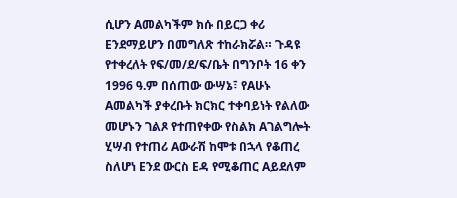ሲሆን Aመልካችም ክሱ በይርጋ ቀሪ Eንደማይሆን በመግለጽ ተከራክሯል። ጉዳዩ የተቀረለት የፍ/መ/ደ/ፍ/ቤት በግንቦት 16 ቀን 1996 ዓ.ም በሰጠው ውሣኔ፣ የAሁኑ Aመልካች ያቀረቡት ክርክር ተቀባይነት የልለው መሆኑን ገልጾ የተጠየቀው የስልክ Aገልግሎት ሂሣብ የተጠሪ Aውራሽ ከሞቱ በኋላ የቆጠረ ስለሆነ Eንደ ውርስ Eዳ የሚቆጠር Aይደለም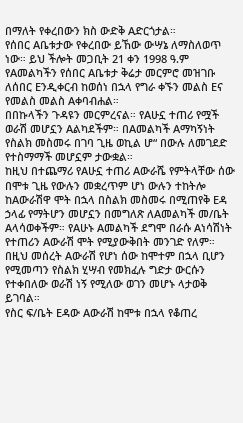በማለት የቀረበውን ክስ ውድቅ Aድርጎታል።
የሰበር Aቤቱታው የቀረበው ይኸው ውሣኔ ለማስለወጥ ነው። ይህ ችሎት መጋቢት 21 ቀን 1998 ዓ.ም የAመልካችን የሰበር Aቤቱታ ቅሬታ መርምሮ መዝገቡ ለሰበር Eንዲቀርብ ከወሰነ በኋላ የግራ ቀኙን መልስ Eና የመልስ መልስ Aቀባብሐል።
በበኩላችን ጉዳዩን መርምረናል። የAሁኗ ተጠሪ የሟች ወራሽ መሆኗን Aልካደችም። በAመልካች Aማካኝነት የስልክ መስመሩ በገባ ጊዜ ወኪል ሆ“ በውሉ ለመገደድ የተስማማች መሆኗም ታውቋል።
ከዚህ በተጨማሪ የAሁኗ ተጠሪ Aውራሼ የምትላቸው ሰው በሞቱ ጊዜ የውሉን መቋረጥም ሆነ ውሉን ተከትሎ ከAውራሽዋ ሞት በኋላ በስልክ መስመሩ በሚጠየቅ Eዳ ኃላፊ የማትሆን መሆኗን በመግለጽ ለAመልካች መ/ቤት Aላሳወቀችም። የAሁኑ Aመልካች ደግሞ በራሱ Aነሳሽነት የተጠሪን Aውራሽ ሞት የሚያውቅበት መንገድ የለም። በዚህ መሰረት Aውራሽ የሆነ ሰው ከሞተም በኋላ ቢሆን የሚመጣን የስልክ ሂሣብ የመክፈሉ ግድታ ውርሱን የተቀበለው ወራሽ ነኝ የሚለው ወገን መሆኑ ላታወቅ ይገባል።
የስር ፍ/ቤት Eዳው Aውራሽ ከሞቱ በኋላ የቆጠረ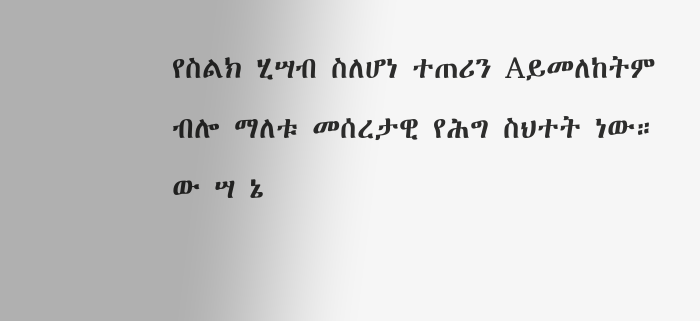የስልክ ሂሣብ ስለሆነ ተጠሪን Aይመለከትም ብሎ ማለቱ መሰረታዊ የሕግ ስህተት ነው።
ው ሣ ኔ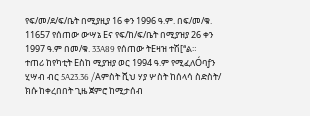የፍ/መ/ደ/ፍ/ቤት በሚያዚያ 16 ቀን 1996 ዓ.ም. በፍ/መ/ቁ. 11657 የሰጠው ውሣኔ Eና የፍ/ከ/ፍ/ቤት በሚያዝያ 26 ቀን 1997 ዓ.ም በመ/ቁ. 33A89 የሰጠው ትEዛዝ ተሽ[ªል።
ተጠሪ ከየካቲት Eስከ ሚያዝያ ወር 1994 ዓ.ም የሚፈለÓባƒን ሂሣብ ብር 5A23.36 /Aምስት ሺህ ሃያ ሦስት ከሰላሳ ስድስት/ ክሱ ከቀረበበት ጊዜ ጀምሮ ከሚታሰብ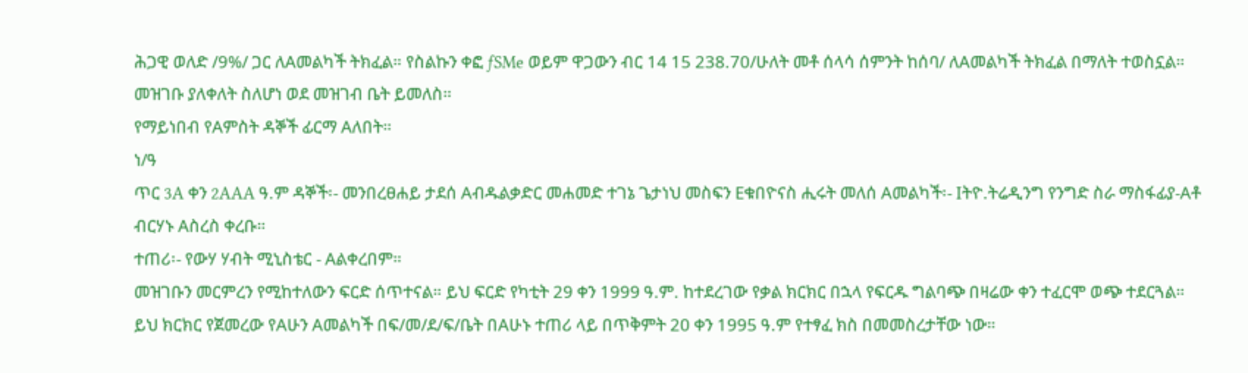ሕጋዊ ወለድ /9%/ ጋር ለAመልካች ትክፈል። የስልኩን ቀፎ ƒSMe ወይም ዋጋውን ብር 14 15 238.70/ሁለት መቶ ሰላሳ ሰምንት ከሰባ/ ለAመልካች ትክፈል በማለት ተወስኗል።
መዝገቡ ያለቀለት ስለሆነ ወደ መዝገብ ቤት ይመለስ።
የማይነበብ የAምስት ዳኞች ፊርማ Aለበት።
ነ/ዓ
ጥር 3A ቀን 2AAA ዓ.ም ዳኞች፡- መንበረፀሐይ ታደሰ Aብዱልቃድር መሐመድ ተገኔ ጌታነህ መስፍን Eቁበዮናስ ሒሩት መለሰ Aመልካች፡- Iትዮ.ትሬዲንግ የንግድ ስራ ማስፋፊያ-Aቶ ብርሃኑ Aስረስ ቀረቡ።
ተጠሪ፡- የውሃ ሃብት ሚኒስቴር - Aልቀረበም።
መዝገቡን መርምረን የሚከተለውን ፍርድ ሰጥተናል። ይህ ፍርድ የካቲት 29 ቀን 1999 ዓ.ም. ከተደረገው የቃል ክርክር በኋላ የፍርዱ ግልባጭ በዛሬው ቀን ተፈርሞ ወጭ ተደርጓል።
ይህ ክርክር የጀመረው የAሁን Aመልካች በፍ/መ/ደ/ፍ/ቤት በAሁኑ ተጠሪ ላይ በጥቅምት 20 ቀን 1995 ዓ.ም የተፃፈ ክስ በመመስረታቸው ነው።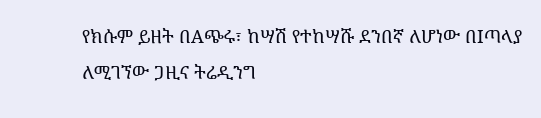የክሱም ይዘት በAጭሩ፣ ከሣሽ የተከሣሹ ደንበኛ ለሆነው በIጣላያ ለሚገኘው ጋዚና ትሬዲንግ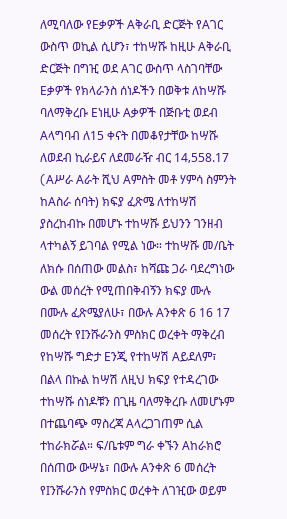ለሚባለው የEቃዎች Aቅራቢ ድርጅት የAገር ውስጥ ወኪል ሲሆን፣ ተከሣሹ ከዚሁ Aቅራቢ ድርጅት በግዢ ወደ Aገር ውስጥ ላስገባቸው Eቃዎች የክላራንስ ሰነዶችን በወቅቱ ለከሣሹ ባለማቅረቡ Eነዚሁ Aቃዎች በጅቡቲ ወደብ Aላግባብ ለ15 ቀናት በመቆየታቸው ከሣሹ ለወደብ ኪራይና ለደመራዥ ብር 14‚558.17 (Aሥራ Aራት ሺህ Aምስት መቶ ሃምሳ ስምንት ከAስራ ሰባት) ክፍያ ፈጽሜ ለተከሣሽ ያስረከብኩ በመሆኑ ተከሣሹ ይህንን ገንዘብ ላተካልኝ ይገባል የሚል ነው። ተከሣሹ መ/ቤት ለክሱ በሰጠው መልስ፣ ከሻጩ ጋራ ባደረግነው ውል መሰረት የሚጠበቅብኝን ክፍያ ሙሉ በሙሉ ፈጽሜያለሁ፣ በውሉ Aንቀጽ 6 16 17 መሰረት የIንሹራንስ ምስክር ወረቀት ማቅረብ የከሣሹ ግድታ Eንጂ የተከሣሽ Aይደለም፣ በልላ በኩል ከሣሽ ለዚህ ክፍያ የተዳረገው ተከሣሹ ሰነዶቹን በጊዜ ባለማቅረቡ ለመሆኑም በተጨባጭ ማስረጃ Aላረጋገጠም ሲል ተከራክሯል። ፍ/ቤቱም ግራ ቀኙን Aከራክሮ በሰጠው ውሣኔ፣ በውሉ Aንቀጽ 6 መሰረት የIንሹራንስ የምስክር ወረቀት ለገዢው ወይም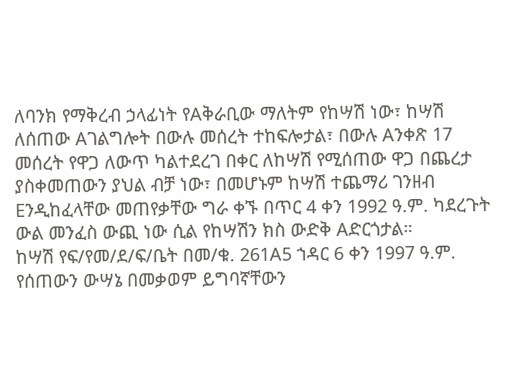ለባንክ የማቅረብ ኃላፊነት የAቅራቢው ማለትም የከሣሽ ነው፣ ከሣሽ ለሰጠው Aገልግሎት በውሉ መሰረት ተከፍሎታል፣ በውሉ Aንቀጽ 17 መሰረት የዋጋ ለውጥ ካልተደረገ በቀር ለከሣሽ የሚሰጠው ዋጋ በጨረታ ያስቀመጠውን ያህል ብቻ ነው፣ በመሆኑም ከሣሽ ተጨማሪ ገንዘብ Eንዲከፈላቸው መጠየቃቸው ግራ ቀኙ በጥር 4 ቀን 1992 ዓ.ም. ካደረጉት ውል መንፈስ ውጪ ነው ሲል የከሣሽን ክስ ውድቅ Aድርጎታል።
ከሣሽ የፍ/የመ/ደ/ፍ/ቤት በመ/ቁ. 261A5 ኀዳር 6 ቀን 1997 ዓ.ም.
የሰጠውን ውሣኔ በመቃወም ይግባኛቸውን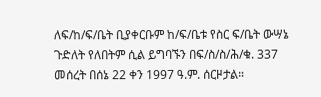ለፍ/ከ/ፍ/ቤት ቢያቀርቡም ከ/ፍ/ቤቱ የስር ፍ/ቤት ውሣኔ ጉድለት የለበትም ሲል ይግባኙን በፍ/ስ/ስ/ሕ/ቁ. 337 መሰረት በሰኔ 22 ቀን 1997 ዓ.ም. ሰርዞታል።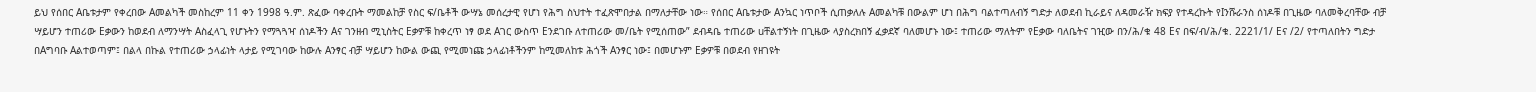ይህ የሰበር Aቤቱታም የቀረበው Aመልካች መስከረም 11 ቀን 1998 ዓ.ም. ጽፈው ባቀረቡት ማመልከቻ የስር ፍ/ቤቶች ውሣኔ መሰረታዊ የሆነ የሕግ ስህተት ተፈጽሞበታል በማለታቸው ነው። የሰበር Aቤቱታው Aንኳር ነጥቦች ሲጠቃለሉ Aመልካቹ በውልም ሆነ በሕግ ባልተጣለብኝ ግድታ ለወደብ ኪራይና ለዳመራዥ ክፍያ የተዳረኩት የIንሹራንስ ሰነዶቹ በጊዜው ባለመቅረባቸው ብቻ ሣይሆን ተጠሪው Eቃውን ከወደብ ለማንሣት Aስፈላጊ የሆኑትን የማጓጓዣ ሰነዶችን Aና ገንዘብ ሚኒስትር Eቃዎቹ ከቀረጥ ነፃ ወደ Aገር ውስጥ Eንደገቡ ለተጠሪው መ/ቤት የሚሰጠው” ደብዳቤ ተጠሪው uቸልተኝነት በጊዜው ላያስረክበኝ ፈቃደኛ ባለመሆኑ ነው፤ ተጠሪው ማለትም የEቃው ባለቤትና ገዢው በን/ሕ/ቁ 48 Eና በፍ/ብ/ሕ/ቁ. 2221/1/ Eና /2/ የተጣለበትን ግድታ በAግባቡ Aልተወጣም፤ በልላ በኩል የተጠሪው ኃላፊነት ላታይ የሚገባው ከውሉ Aንፃር ብቻ ሣይሆን ከውል ውጪ የሚመነጩ ኃላፊነቶችንም ከሚመለከቱ ሕጎች Aንፃር ነው፤ በመሆኑም Eቃዎቹ በወደብ የዘገዩት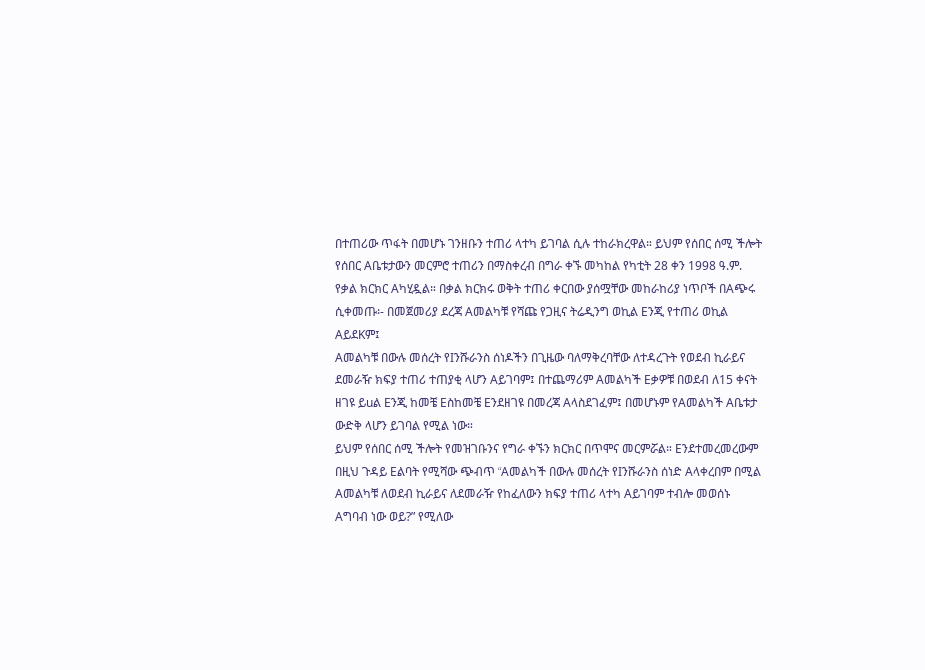በተጠሪው ጥፋት በመሆኑ ገንዘቡን ተጠሪ ላተካ ይገባል ሲሉ ተከራክረዋል። ይህም የሰበር ሰሚ ችሎት የሰበር Aቤቱታውን መርምሮ ተጠሪን በማስቀረብ በግራ ቀኙ መካከል የካቲት 28 ቀን 1998 ዓ.ም. የቃል ክርክር Aካሂዷል። በቃል ክርክሩ ወቅት ተጠሪ ቀርበው ያሰሟቸው መከራከሪያ ነጥቦች በAጭሩ ሲቀመጡ፡- በመጀመሪያ ደረጃ Aመልካቹ የሻጩ የጋዚና ትሬዲንግ ወኪል Eንጂ የተጠሪ ወኪል AይደKም፤
Aመልካቹ በውሉ መሰረት የIንሹራንስ ሰነዶችን በጊዜው ባለማቅረባቸው ለተዳረጉት የወደብ ኪራይና ደመራዥ ክፍያ ተጠሪ ተጠያቂ ላሆን Aይገባም፤ በተጨማሪም Aመልካች Eቃዎቹ በወደብ ለ15 ቀናት ዘገዩ ይuል Eንጂ ከመቼ Eስከመቼ Eንደዘገዩ በመረጃ Aላስደገፈም፤ በመሆኑም የAመልካች Aቤቱታ ውድቅ ላሆን ይገባል የሚል ነው።
ይህም የሰበር ሰሚ ችሎት የመዝገቡንና የግራ ቀኙን ክርክር በጥሞና መርምሯል። Eንደተመረመረውም በዚህ ጉዳይ Eልባት የሚሻው ጭብጥ “Aመልካች በውሉ መሰረት የIንሹራንስ ሰነድ Aላቀረበም በሚል Aመልካቹ ለወደብ ኪራይና ለደመራዥ የከፈለውን ክፍያ ተጠሪ ላተካ Aይገባም ተብሎ መወሰኑ Aግባብ ነው ወይ?” የሚለው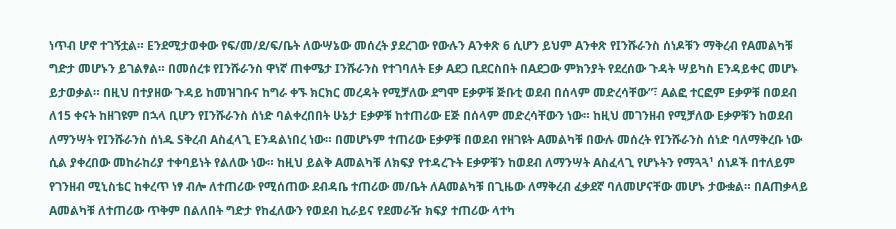ነጥብ ሆኖ ተገኝቷል። Eንደሚታወቀው የፍ/መ/ደ/ፍ/ቤት ለውሣኔው መሰረት ያደረገው የውሉን Aንቀጽ 6 ሲሆን ይህም Aንቀጽ የIንሹራንስ ሰነዶቹን ማቅረብ የAመልካቹ ግድታ መሆኑን ይገልፃል። በመሰረቱ የIንሹራንስ ዋነኛ ጠቀሜታ Iንሹራንስ የተገባለት Eቃ Aደጋ ቢደርስበት በAደጋው ምክንያት የደረሰው ጉዳት ሣይካስ Eንዳይቀር መሆኑ ይታወቃል። በዚህ በተያዘው ጉዳይ ከመዝገቡና ከግራ ቀኙ ክርክር መረዳት የሚቻለው ደግሞ Eቃዎቹ ጅቡቲ ወደብ በሰላም መድረሳቸው”፣ Aልፎ ተርፎም Eቃዎቹ በወደብ ለ15 ቀናት ከዘገዩም በኋላ ቢሆን የIንሹራንስ ሰነድ ባልቀረበበት ሁኔታ Eቃዎቹ ከተጠሪው Eጅ በሰላም መድረሳቸውን ነው። ከዚህ መገንዘብ የሚቻለው Eቃዎቹን ከወደብ ለማንሣት የIንሹራንስ ሰነዱ Sቅረብ Aስፈላጊ Eንዳልነበረ ነው። በመሆኑም ተጠሪው Eቃዎቹ በወደብ የዘገዩት Aመልካቹ በውሉ መሰረት የIንሹራንስ ሰነድ ባለማቅረቡ ነው ሲል ያቀረበው መከራከሪያ ተቀባይነት የልለው ነው። ከዚህ ይልቅ Aመልካቹ ለክፍያ የተዳረጉት Eቃዎቹን ከወደብ ለማንሣት Aስፈላጊ የሆኑትን የማጓጓ¹ ሰነዶች በተለይም የገንዘብ ሚኒስቴር ከቀረጥ ነፃ ብሎ ለተጠሪው የሚሰጠው ደብዳቤ ተጠሪው መ/ቤት ለAመልካቹ በጊዜው ለማቅረብ ፈቃደኛ ባለመሆናቸው መሆኑ ታውቋል። በAጠቃላይ Aመልካቹ ለተጠሪው ጥቅም በልለበት ግድታ የከፈለውን የወደብ ኪራይና የደመራዥ ክፍያ ተጠሪው ላተካ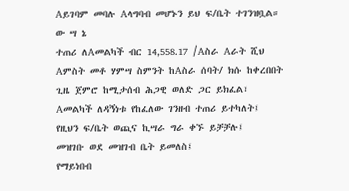Aይገባም መባሉ Aላግባብ መሆኑን ይህ ፍ/ቤት ተገንዝቧል።
ው ሣ ኔ
ተጠሪ ለAመልካች ብር 14,558.17 /Aስራ Aራት ሺህ Aምስት መቶ ሃምሣ ስምንት ከAስራ ሰባት/ ክሱ ከቀረበበት ጊዜ ጀምሮ ከሚታሰብ ሕጋዊ ወለድ ጋር ይክፈል፣
Aመልካች ለዳኝነቱ የከፈለው ገንዘብ ተጠሪ ይተካለት፤
የዚህን ፍ/ቤት ወጪና ኪሣራ ግራ ቀኙ ይቻቻሉ፤
መዝገቡ ወደ መዝገብ ቤት ይመለስ፤
የማይነበብ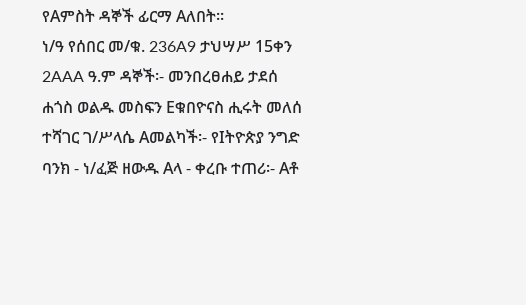የAምስት ዳኞች ፊርማ Aለበት።
ነ/ዓ የሰበር መ/ቁ. 236A9 ታህሣሥ 15ቀን 2AAA ዓ.ም ዳኞች፡- መንበረፀሐይ ታደሰ ሐጎስ ወልዱ መስፍን Eቁበዮናስ ሒሩት መለሰ ተሻገር ገ/ሥላሴ Aመልካች፡- የIትዮጵያ ንግድ ባንክ - ነ/ፈጅ ዘውዱ Aላ - ቀረቡ ተጠሪ፡- Aቶ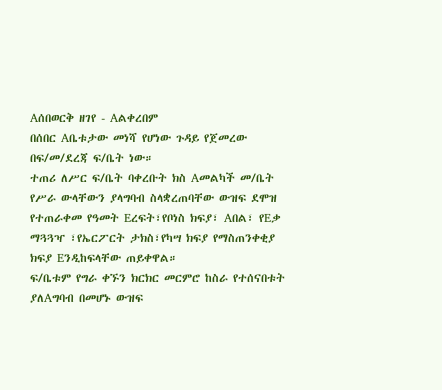Aሰበወርቅ ዘገየ - Aልቀረበም
በሰበር Aቤቱታው መነሻ የሆነው ጉዳይ የጀመረው በፍ/መ/ደረጃ ፍ/ቤት ነው።
ተጠሪ ለሥር ፍ/ቤት ባቀረቡት ክስ Aመልካች መ/ቤት የሥራ ውላቸውን ያላግባብ ስላቋረጠባቸው ውዝፍ ደሞዝ የተጠራቀመ የዓመት Eረፍት፣የቦነስ ክፍያ፣ Aበል፣ የEቃ ማጓጓዣ ፣የኤርፖርት ታክስ፣የካሣ ክፍያ የማስጠንቀቂያ ክፍያ Eንዲከፍላቸው ጠይቀዋል።
ፍ/ቤቱም የግራ ቀኙን ክርክር መርምሮ ከስራ የተሰናበቱት ያለAግባብ በመሆኑ ውዝፍ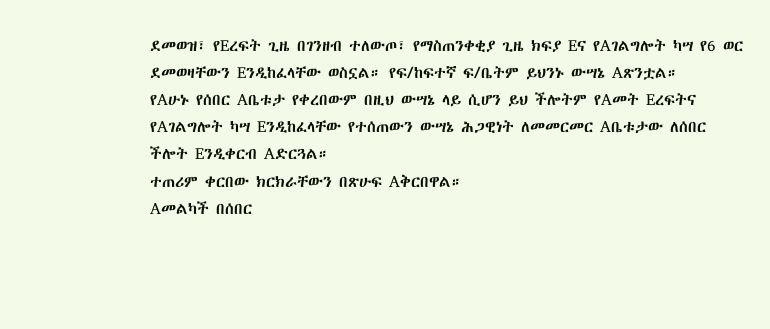ደመወዝ፣ የEረፍት ጊዜ በገንዘብ ተለውጦ፣ የማስጠንቀቂያ ጊዜ ክፍያ Eና የAገልግሎት ካሣ የ6 ወር ደመወዛቸውን Eንዲከፈላቸው ወስኗል። የፍ/ከፍተኛ ፍ/ቤትም ይህንኑ ውሣኔ Aጽንቷል።
የAሁኑ የሰበር Aቤቱታ የቀረበውም በዚህ ውሣኔ ላይ ሲሆን ይህ ችሎትም የAመት Eረፍትና የAገልግሎት ካሣ Eንዲከፈላቸው የተሰጠውን ውሣኔ ሕጋዊነት ለመመርመር Aቤቱታው ለሰበር ችሎት Eንዲቀርብ Aድርጓል።
ተጠሪም ቀርበው ክርክራቸውን በጽሁፍ Aቅርበዋል።
Aመልካች በሰበር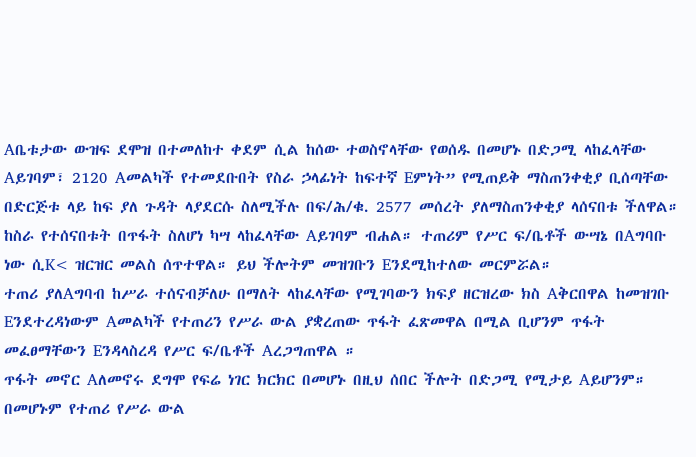Aቤቱታው ውዝፍ ደሞዝ በተመለከተ ቀደም ሲል ከሰው ተወስኖላቸው የወሰዱ በመሆኑ በድጋሚ ላከፈላቸው Aይገባም፣ 2120 Aመልካች የተመደቡበት የስራ ኃላፊነት ከፍተኛ Eምነት” የሚጠይቅ ማስጠንቀቂያ ቢሰጣቸው በድርጅቱ ላይ ከፍ ያለ ጉዳት ላያደርሱ ስለሚችሉ በፍ/ሕ/ቁ. 2577 መሰረት ያለማስጠንቀቂያ ላሰናበቱ ችለዋል። ከስራ የተሰናበቱት በጥፋት ስለሆነ ካሣ ላከፈላቸው Aይገባም ብሐል። ተጠሪም የሥር ፍ/ቤቶች ውሣኔ በAግባቡ ነው ሲK< ዝርዝር መልስ ሰጥተዋል። ይህ ችሎትም መዝገቡን Eንደሚከተለው መርምሯል።
ተጠሪ ያለAግባብ ከሥራ ተሰናብቻለሁ በማለት ላከፈላቸው የሚገባውን ክፍያ ዘርዝረው ክስ Aቅርበዋል ከመዝገቡ Eንደተረዳነውም Aመልካች የተጠሪን የሥራ ውል ያቋረጠው ጥፋት ፈጽመዋል በሚል ቢሆንም ጥፋት መፈፀማቸውን Eንዳላስረዳ የሥር ፍ/ቤቶች Aረጋግጠዋል ።
ጥፋት መኖር Aለመኖሩ ደግሞ የፍሬ ነገር ክርክር በመሆኑ በዚህ ሰበር ችሎት በድጋሚ የሚታይ Aይሆንም። በመሆኑም የተጠሪ የሥራ ውል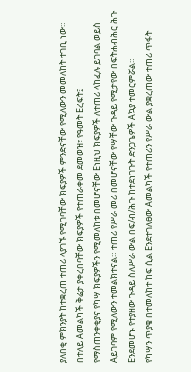ያለበቂ ምክንያት ከተቋረጠ ተጠሪ ላያገኙ የሚገባቸው ክፍያዎች ምንድናቸው የሚለውን መመለከት ተገቢ ነው። በተለይ Aመልካች ቅሬታ ያቀረበባቸው ክፍያዎች የተጠራቀመ ደመወዝ፣ የዓመት Eረፍት፤
የማስጠንቀቂያና የካሣ ክፍያዎችን የሚመለከቱ በመሆናቸው Eነዚህ ክፍያዎች ለተጠሪ ላከፈሉ ይገባል ወይስ Aይገባም የሚለውን ተመልክተናል። ተጠሪ የሥራ መሪ በመሆናቸው የሣቸው ጉዳይ የሚታየው በፍትሐብሕር ሕጉ Eንደመሆኑ የተያዘው ጉዳይ ስለሥራ ውል በፍ/ብ/ሕጉ ከተደነገጉት ድንጋጌዎች Aኳያ ተመርምሯል።
የካሣን ጥያቄ በተመለከተ ከፍ ሲል Eንደተገለፀው Aመልካች የተጠሪን የሥራ ውል ያቋረጠው ተጠሪ ጥፋት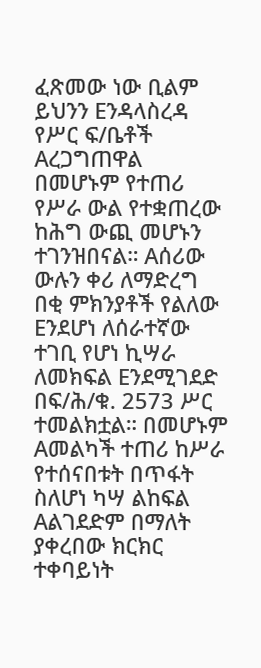ፈጽመው ነው ቢልም ይህንን Eንዳላስረዳ የሥር ፍ/ቤቶች Aረጋግጠዋል በመሆኑም የተጠሪ የሥራ ውል የተቋጠረው ከሕግ ውጪ መሆኑን ተገንዝበናል። Aሰሪው ውሉን ቀሪ ለማድረግ በቂ ምክንያቶች የልለው Eንደሆነ ለሰራተኛው ተገቢ የሆነ ኪሣራ ለመክፍል Eንደሚገደድ በፍ/ሕ/ቁ. 2573 ሥር ተመልክቷል። በመሆኑም Aመልካች ተጠሪ ከሥራ የተሰናበቱት በጥፋት ስለሆነ ካሣ ልከፍል Aልገደድም በማለት ያቀረበው ክርክር ተቀባይነት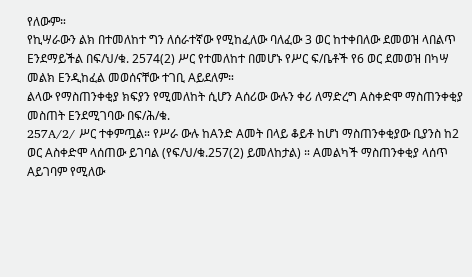የለውም።
የኪሣራውን ልክ በተመለከተ ግን ለሰራተኛው የሚከፈለው ባለፈው 3 ወር ከተቀበለው ደመወዝ ላበልጥ Eንደማይችል በፍ/ህ/ቁ. 2574(2) ሥር የተመለከተ በመሆኑ የሥር ፍ/ቤቶች የ6 ወር ደመወዝ በካሣ መልክ Eንዲከፈል መወሰናቸው ተገቢ Aይደለም።
ልላው የማስጠንቀቂያ ክፍያን የሚመለከት ሲሆን Aሰሪው ውሉን ቀሪ ለማድረግ Aስቀድሞ ማስጠንቀቂያ መስጠት Eንደሚገባው በፍ/ሕ/ቁ.
257A/2/ ሥር ተቀምጧል። የሥራ ውሉ ከAንድ Aመት በላይ ቆይቶ ከሆነ ማስጠንቀቂያው ቢያንስ ከ2 ወር Aስቀድሞ ላሰጠው ይገባል (የፍ/ህ/ቁ.257(2) ይመለከታል) ። Aመልካች ማስጠንቀቂያ ላሰጥ Aይገባም የሚለው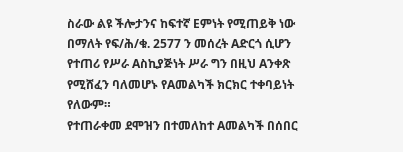ስራው ልዩ ችሎታንና ከፍተኛ Eምነት የሚጠይቅ ነው በማለት የፍ/ሕ/ቁ. 2577 ን መሰረት Aድርጎ ሲሆን የተጠሪ የሥራ Aስኪያጅነት ሥራ ግን በዚህ Aንቀጽ የሚሸፈን ባለመሆኑ የAመልካች ክርክር ተቀባይነት የለውም።
የተጠራቀመ ደሞዝን በተመለከተ Aመልካች በሰበር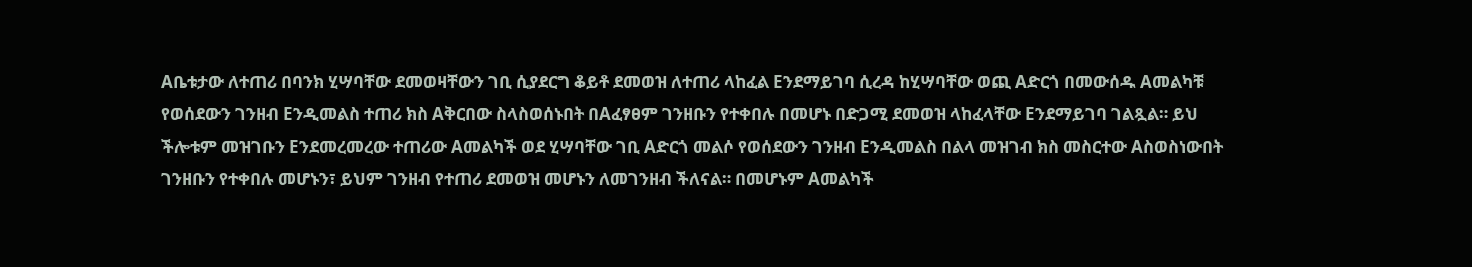Aቤቱታው ለተጠሪ በባንክ ሂሣባቸው ደመወዛቸውን ገቢ ሲያደርግ ቆይቶ ደመወዝ ለተጠሪ ላከፈል Eንደማይገባ ሲረዳ ከሂሣባቸው ወጪ Aድርጎ በመውሰዱ Aመልካቹ የወሰደውን ገንዘብ Eንዲመልስ ተጠሪ ክስ Aቅርበው ስላስወሰኑበት በAፈፃፀም ገንዘቡን የተቀበሉ በመሆኑ በድጋሚ ደመወዝ ላከፈላቸው Eንደማይገባ ገልጿል። ይህ ችሎቱም መዝገቡን Eንደመረመረው ተጠሪው Aመልካች ወደ ሂሣባቸው ገቢ Aድርጎ መልሶ የወሰደውን ገንዘብ Eንዲመልስ በልላ መዝገብ ክስ መስርተው Aስወስነውበት ገንዘቡን የተቀበሉ መሆኑን፣ ይህም ገንዘብ የተጠሪ ደመወዝ መሆኑን ለመገንዘብ ችለናል። በመሆኑም Aመልካች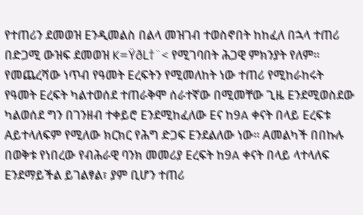የተጠሪን ደመወዝ Eንዲመልስ በልላ መዝገብ ተወስኖበት ከከፈለ በኋላ ተጠሪ በድጋሚ ውዝፍ ደመወዝ K=ŸðL†¨< የሚገባበት ሕጋዊ ምክንያት የለም።
የመጨረሻው ነጥብ የዓመት Eረፍትን የሚመለከት ነው ተጠሪ የሚከራከሩት የዓመት Eረፍት ካልተወሰደ ተጠራቅሞ ሰራተኛው በሚመቸው ጊዜ Eንደሚወስደው ካልወሰደ ግን በገንዘብ ተቀይሮ Eንደሚከፈለው Eና ከ9A ቀናት በላይ Eረፍቱ Aይተላለፍም የሚለው ክርክር የሕግ ድጋፍ Eንደልለው ነው። Aመልካች በበኩሉ በወቅቱ የነበረው የብሕራዊ ባንክ መመሪያ Eረፍት ከ9A ቀናት በላይ ላተላለፍ Eንደማይችል ይገልፃል፣ ያም ቢሆን ተጠሪ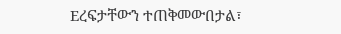Eረፍታቸውን ተጠቅመውበታል፣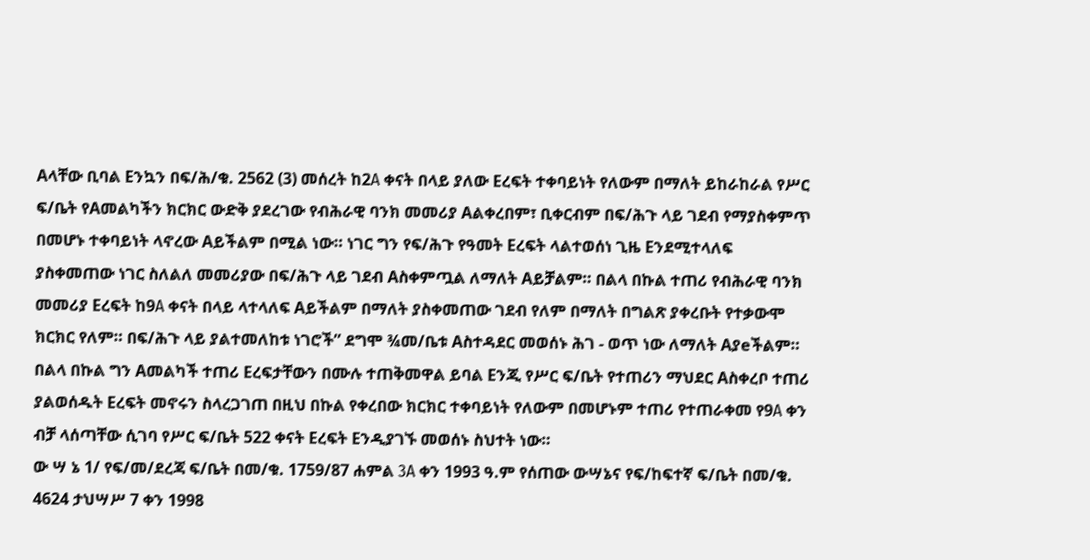Aላቸው ቢባል Eንኳን በፍ/ሕ/ቁ. 2562 (3) መሰረት ከ2A ቀናት በላይ ያለው Eረፍት ተቀባይነት የለውም በማለት ይከራከራል የሥር ፍ/ቤት የAመልካችን ክርክር ውድቅ ያደረገው የብሕራዊ ባንክ መመሪያ Aልቀረበም፣ ቢቀርብም በፍ/ሕጉ ላይ ገደብ የማያስቀምጥ በመሆኑ ተቀባይነት ላኖረው Aይችልም በሚል ነው። ነገር ግን የፍ/ሕጉ የዓመት Eረፍት ላልተወሰነ ጊዜ Eንደሚተላለፍ ያስቀመጠው ነገር ስለልለ መመሪያው በፍ/ሕጉ ላይ ገደብ Aስቀምጧል ለማለት Aይቻልም። በልላ በኩል ተጠሪ የብሕራዊ ባንክ መመሪያ Eረፍት ከ9A ቀናት በላይ ላተላለፍ Aይችልም በማለት ያስቀመጠው ገደብ የለም በማለት በግልጽ ያቀረቡት የተቃውሞ ክርክር የለም። በፍ/ሕጉ ላይ ያልተመለከቱ ነገሮች” ደግሞ ¾መ/ቤቱ Aስተዳደር መወሰኑ ሕገ - ወጥ ነው ለማለት Aያeችልም። በልላ በኩል ግን Aመልካች ተጠሪ Eረፍታቸውን በሙሉ ተጠቅመዋል ይባል Eንጂ የሥር ፍ/ቤት የተጠሪን ማህደር Aስቀረቦ ተጠሪ ያልወሰዱት Eረፍት መኖሩን ስላረጋገጠ በዚህ በኩል የቀረበው ክርክር ተቀባይነት የለውም በመሆኑም ተጠሪ የተጠራቀመ የ9A ቀን ብቻ ላሰጣቸው ሲገባ የሥር ፍ/ቤት 522 ቀናት Eረፍት Eንዲያገኙ መወሰኑ ስህተት ነው።
ው ሣ ኔ 1/ የፍ/መ/ደረጃ ፍ/ቤት በመ/ቁ. 1759/87 ሐምል 3A ቀን 1993 ዓ.ም የሰጠው ውሣኔና የፍ/ከፍተኛ ፍ/ቤት በመ/ቁ. 4624 ታህሣሥ 7 ቀን 1998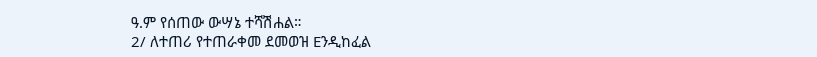ዓ.ም የሰጠው ውሣኔ ተሻሽሐል።
2/ ለተጠሪ የተጠራቀመ ደመወዝ Eንዲከፈል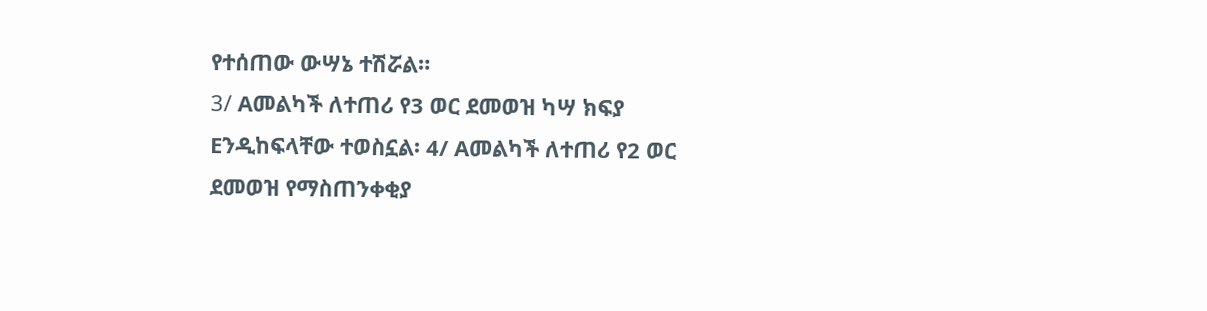የተሰጠው ውሣኔ ተሽሯል።
3/ Aመልካች ለተጠሪ የ3 ወር ደመወዝ ካሣ ክፍያ Eንዲከፍላቸው ተወስኗል፡ 4/ Aመልካች ለተጠሪ የ2 ወር ደመወዝ የማስጠንቀቂያ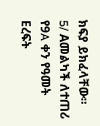ክፍያ ይክፈላቸው።
5/ Aመልካች ለተጠሪ የ9A ቀን የዓመት Eረፍት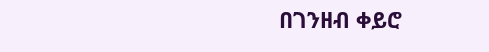በገንዘብ ቀይሮ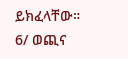ይክፈላቸው።
6/ ወጪና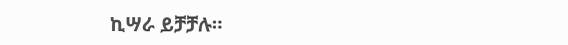ኪሣራ ይቻቻሉ።